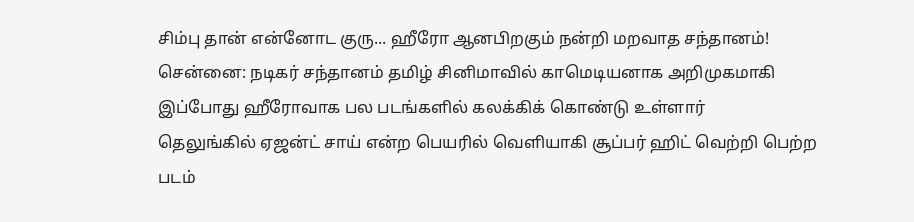சிம்பு தான் என்னோட குரு... ஹீரோ ஆனபிறகும் நன்றி மறவாத சந்தானம்!
சென்னை: நடிகர் சந்தானம் தமிழ் சினிமாவில் காமெடியனாக அறிமுகமாகி இப்போது ஹீரோவாக பல படங்களில் கலக்கிக் கொண்டு உள்ளார்
தெலுங்கில் ஏஜன்ட் சாய் என்ற பெயரில் வெளியாகி சூப்பர் ஹிட் வெற்றி பெற்ற படம்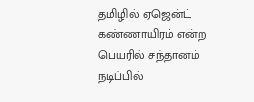தமிழில் ஏஜென்ட் கண்ணாயிரம் என்ற பெயரில் சந்தானம் நடிப்பில்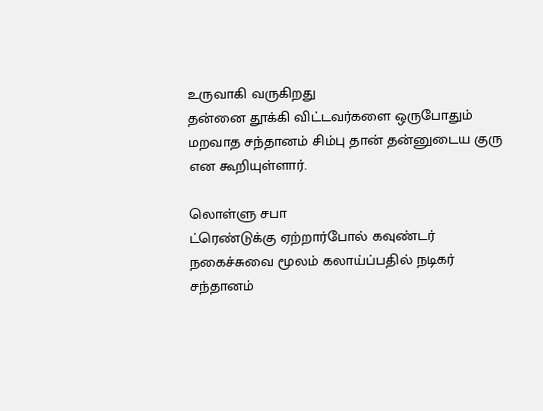உருவாகி வருகிறது
தன்னை தூக்கி விட்டவர்களை ஒருபோதும் மறவாத சந்தானம் சிம்பு தான் தன்னுடைய குரு என கூறியுள்ளார்.

லொள்ளு சபா
ட்ரெண்டுக்கு ஏற்றார்போல் கவுண்டர் நகைச்சுவை மூலம் கலாய்ப்பதில் நடிகர் சந்தானம்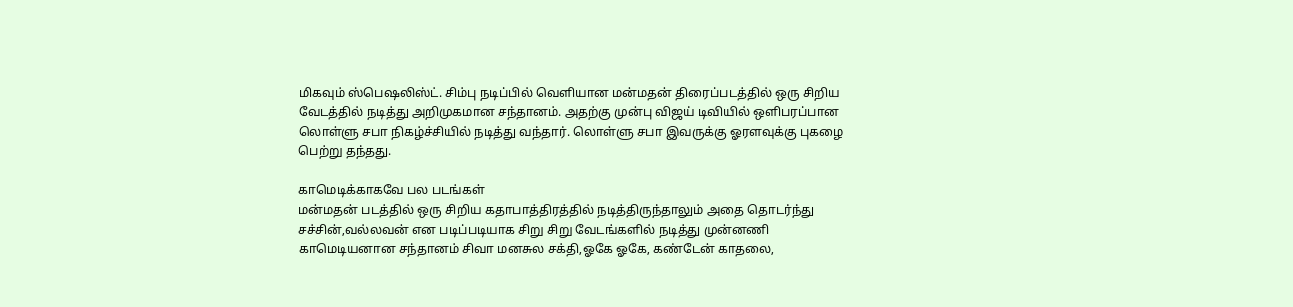மிகவும் ஸ்பெஷலிஸ்ட். சிம்பு நடிப்பில் வெளியான மன்மதன் திரைப்படத்தில் ஒரு சிறிய வேடத்தில் நடித்து அறிமுகமான சந்தானம். அதற்கு முன்பு விஜய் டிவியில் ஒளிபரப்பான லொள்ளு சபா நிகழ்ச்சியில் நடித்து வந்தார். லொள்ளு சபா இவருக்கு ஓரளவுக்கு புகழை பெற்று தந்தது.

காமெடிக்காகவே பல படங்கள்
மன்மதன் படத்தில் ஒரு சிறிய கதாபாத்திரத்தில் நடித்திருந்தாலும் அதை தொடர்ந்து சச்சின்,வல்லவன் என படிப்படியாக சிறு சிறு வேடங்களில் நடித்து முன்னணி காமெடியனான சந்தானம் சிவா மனசுல சக்தி,ஓகே ஓகே, கண்டேன் காதலை,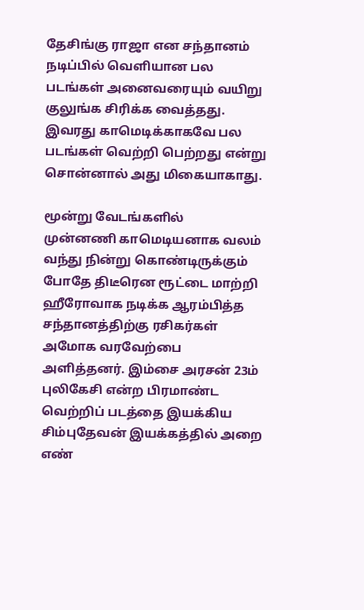தேசிங்கு ராஜா என சந்தானம் நடிப்பில் வெளியான பல படங்கள் அனைவரையும் வயிறு குலுங்க சிரிக்க வைத்தது. இவரது காமெடிக்காகவே பல படங்கள் வெற்றி பெற்றது என்று சொன்னால் அது மிகையாகாது.

மூன்று வேடங்களில்
முன்னணி காமெடியனாக வலம் வந்து நின்று கொண்டிருக்கும் போதே திடீரென ரூட்டை மாற்றி ஹீரோவாக நடிக்க ஆரம்பித்த சந்தானத்திற்கு ரசிகர்கள் அமோக வரவேற்பை அளித்தனர். இம்சை அரசன் 23ம் புலிகேசி என்ற பிரமாண்ட வெற்றிப் படத்தை இயக்கிய சிம்புதேவன் இயக்கத்தில் அறை எண்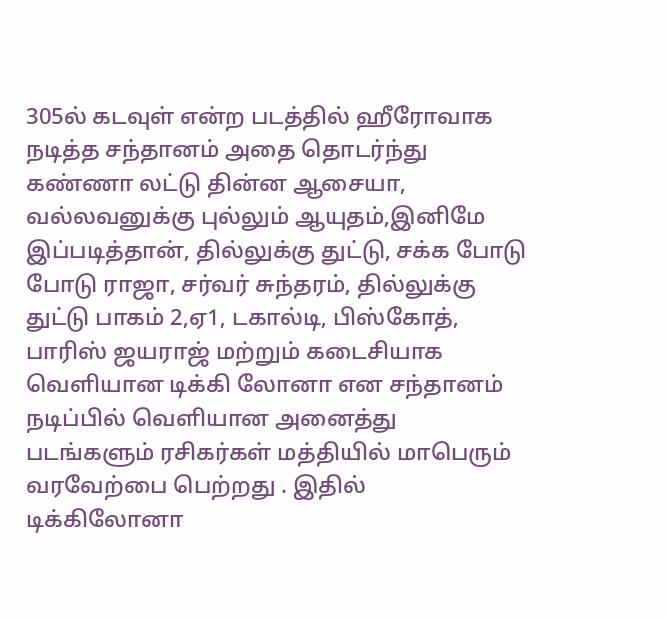305ல் கடவுள் என்ற படத்தில் ஹீரோவாக நடித்த சந்தானம் அதை தொடர்ந்து கண்ணா லட்டு தின்ன ஆசையா, வல்லவனுக்கு புல்லும் ஆயுதம்,இனிமே இப்படித்தான், தில்லுக்கு துட்டு, சக்க போடு போடு ராஜா, சர்வர் சுந்தரம், தில்லுக்கு துட்டு பாகம் 2,ஏ1, டகால்டி, பிஸ்கோத், பாரிஸ் ஜயராஜ் மற்றும் கடைசியாக வெளியான டிக்கி லோனா என சந்தானம் நடிப்பில் வெளியான அனைத்து படங்களும் ரசிகர்கள் மத்தியில் மாபெரும் வரவேற்பை பெற்றது . இதில் டிக்கிலோனா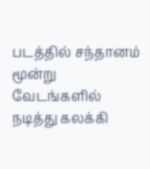படத்தில் சந்தானம் மூன்று வேடங்களில் நடித்து கலக்கி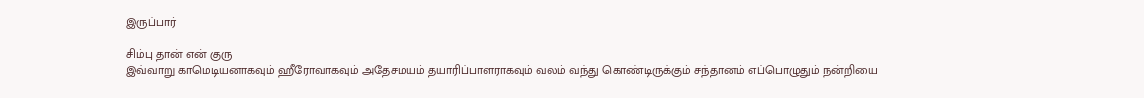இருப்பார்

சிம்பு தான் என் குரு
இவ்வாறு காமெடியனாகவும் ஹீரோவாகவும் அதேசமயம் தயாரிப்பாளராகவும் வலம் வந்து கொண்டிருக்கும் சந்தானம் எப்பொழுதும் நன்றியை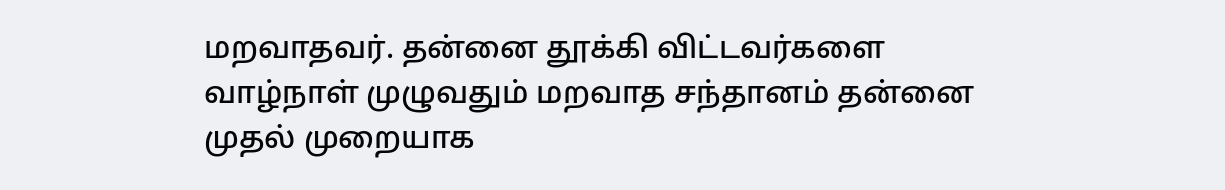மறவாதவர். தன்னை தூக்கி விட்டவர்களை வாழ்நாள் முழுவதும் மறவாத சந்தானம் தன்னை முதல் முறையாக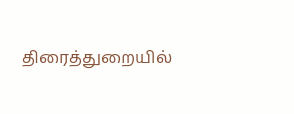திரைத்துறையில்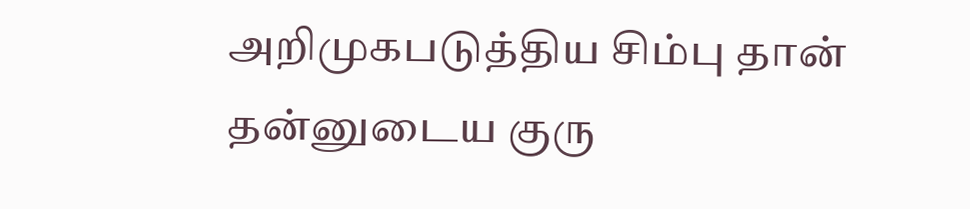அறிமுகபடுத்திய சிம்பு தான் தன்னுடைய குரு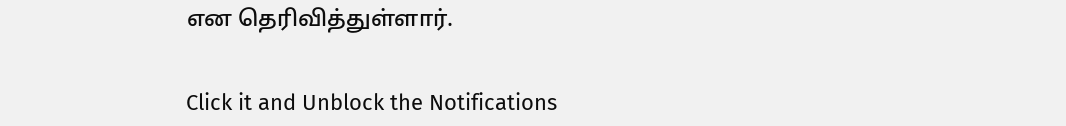என தெரிவித்துள்ளார்.


Click it and Unblock the Notifications